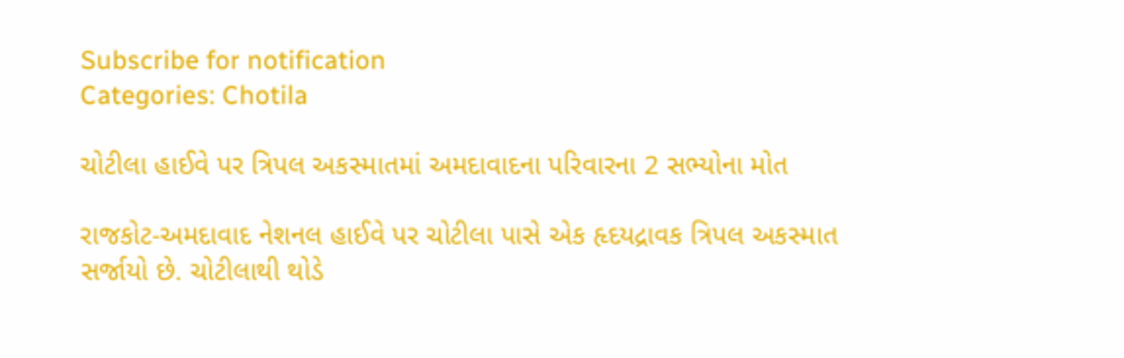Subscribe for notification
Categories: Chotila

ચોટીલા હાઈવે પર ત્રિપલ અકસ્માતમાં અમદાવાદના પરિવારના 2 સભ્યોના મોત

રાજકોટ-અમદાવાદ નેશનલ હાઈવે પર ચોટીલા પાસે એક હૃદયદ્રાવક ત્રિપલ અકસ્માત સર્જાયો છે. ચોટીલાથી થોડે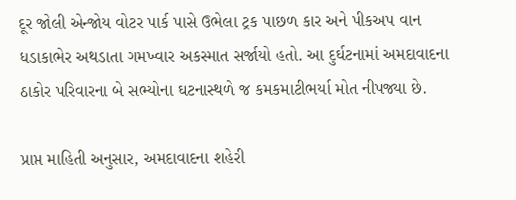દૂર જોલી એન્જોય વોટર પાર્ક પાસે ઉભેલા ટ્રક પાછળ કાર અને પીકઅપ વાન ધડાકાભેર અથડાતા ગમખ્વાર અકસ્માત સર્જાયો હતો. આ દુર્ઘટનામાં અમદાવાદના ઠાકોર પરિવારના બે સભ્યોના ઘટનાસ્થળે જ કમકમાટીભર્યા મોત નીપજ્યા છે.

પ્રાપ્ત માહિતી અનુસાર, અમદાવાદના શહેરી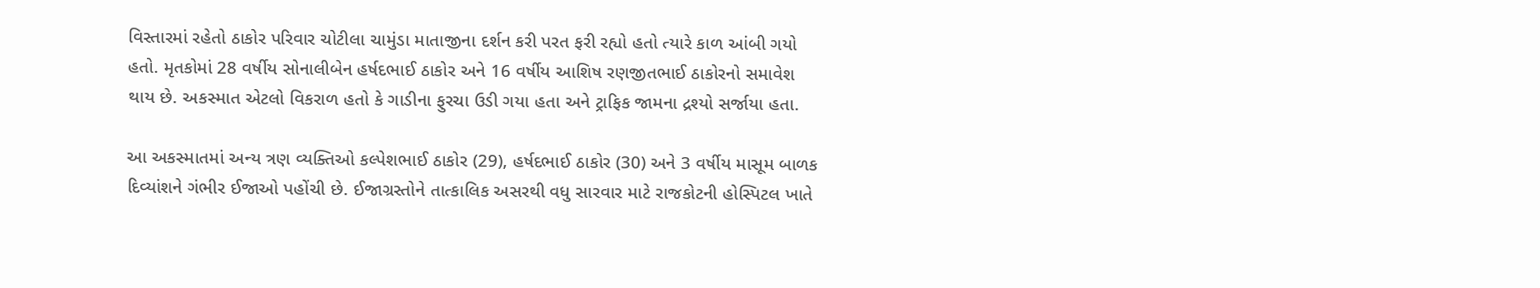વિસ્તારમાં રહેતો ઠાકોર પરિવાર ચોટીલા ચામુંડા માતાજીના દર્શન કરી પરત ફરી રહ્યો હતો ત્યારે કાળ આંબી ગયો હતો. મૃતકોમાં 28 વર્ષીય સોનાલીબેન હર્ષદભાઈ ઠાકોર અને 16 વર્ષીય આશિષ રણજીતભાઈ ઠાકોરનો સમાવેશ થાય છે. અકસ્માત એટલો વિકરાળ હતો કે ગાડીના ફુરચા ઉડી ગયા હતા અને ટ્રાફિક જામના દ્રશ્યો સર્જાયા હતા.

આ અકસ્માતમાં અન્ય ત્રણ વ્યક્તિઓ કલ્પેશભાઈ ઠાકોર (29), હર્ષદભાઈ ઠાકોર (30) અને 3 વર્ષીય માસૂમ બાળક દિવ્યાંશને ગંભીર ઈજાઓ પહોંચી છે. ઈજાગ્રસ્તોને તાત્કાલિક અસરથી વધુ સારવાર માટે રાજકોટની હોસ્પિટલ ખાતે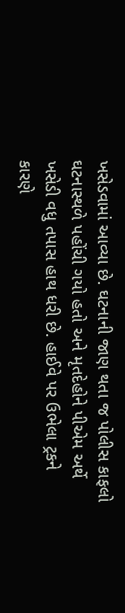ખસેડવામાં આવ્યા છે. ઘટનાની જાણ થતા જ પોલીસ કાફલો ઘટનાસ્થળે પહોંચી ગયો હતો અને મૃતદેહોને પીએમ અર્થે ખસેડી વધુ તપાસ હાથ ધરી છે. હાઈવે પર ઉભેલા ટ્રકને કારણે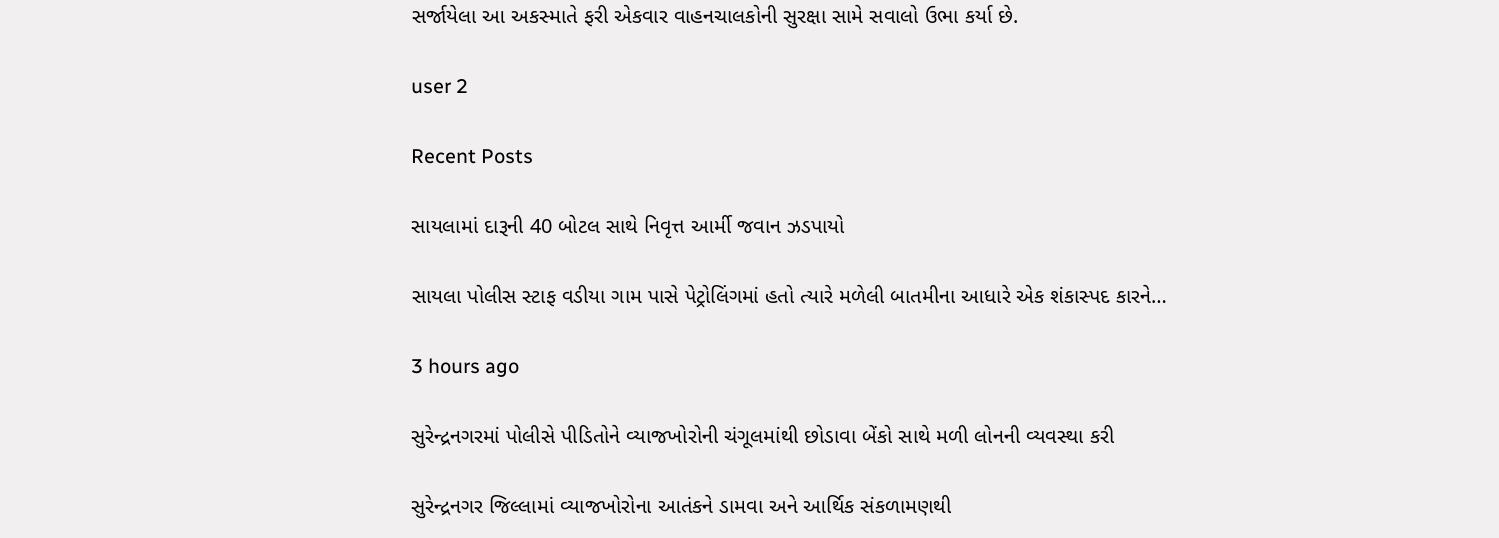સર્જાયેલા આ અકસ્માતે ફરી એકવાર વાહનચાલકોની સુરક્ષા સામે સવાલો ઉભા કર્યા છે.

user 2

Recent Posts

સાયલામાં દારૂની 40 બોટલ સાથે નિવૃત્ત આર્મી જવાન ઝડપાયો

સાયલા પોલીસ સ્ટાફ વડીયા ગામ પાસે પેટ્રોલિંગમાં હતો ત્યારે મળેલી બાતમીના આધારે એક શંકાસ્પદ કારને…

3 hours ago

સુરેન્દ્રનગરમાં પોલીસે પીડિતોને વ્યાજખોરોની ચંગૂલમાંથી છોડાવા બેંકો સાથે મળી લોનની વ્યવસ્થા કરી

સુરેન્દ્રનગર જિલ્લામાં વ્યાજખોરોના આતંકને ડામવા અને આર્થિક સંકળામણથી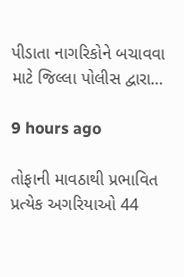પીડાતા નાગરિકોને બચાવવા માટે જિલ્લા પોલીસ દ્વારા…

9 hours ago

તોફાની માવઠાથી પ્રભાવિત પ્રત્યેક અગરિયાઓ 44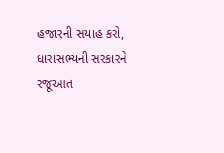હજારની સયાહ કરો, ધારાસભ્યની સરકારને રજૂઆત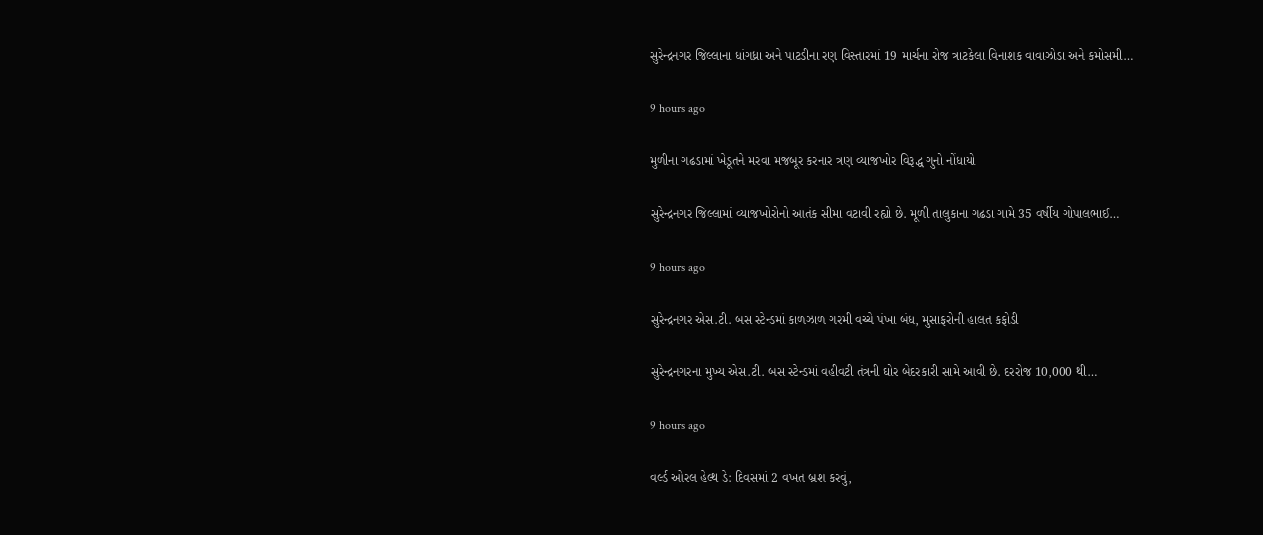સુરેન્દ્રનગર જિલ્લાના ધાંગધ્રા અને પાટડીના રણ વિસ્તારમાં 19 માર્ચના રોજ ત્રાટકેલા વિનાશક વાવાઝોડા અને કમોસમી…

9 hours ago

મુળીના ગઢડામાં ખેડૂતને મરવા મજબૂર કરનાર ત્રણ વ્યાજખોર વિરૂદ્ધ ગુનો નોંધાયો

સુરેન્દ્રનગર જિલ્લામાં વ્યાજખોરોનો આતંક સીમા વટાવી રહ્યો છે. મૂળી તાલુકાના ગઢડા ગામે 35 વર્ષીય ગોપાલભાઈ…

9 hours ago

સુરેન્દ્રનગર એસ.ટી. બસ સ્ટેન્ડમાં કાળઝાળ ગરમી વચ્ચે પંખા બંધ, મુસાફરોની હાલત કફોડી

સુરેન્દ્રનગરના મુખ્ય એસ.ટી. બસ સ્ટેન્ડમાં વહીવટી તંત્રની ઘોર બેદરકારી સામે આવી છે. દરરોજ 10,000 થી…

9 hours ago

વર્લ્ડ ઓરલ હેલ્થ ડે: દિવસમાં 2 વખત બ્રશ કરવું,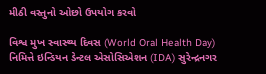મીઠી વસ્તુનો ઓછો ઉપયોગ કરવો

વિશ્વ મુખ સ્વાસ્થ્ય દિવસ (World Oral Health Day) નિમિત્તે ઇન્ડિયન ડેન્ટલ એસોસિએશન (IDA) સુરેન્દ્રનગર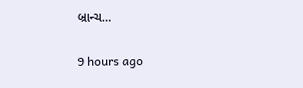બ્રાન્ચ…

9 hours ago